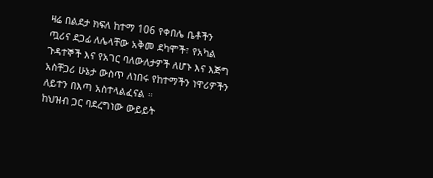ዛሬ በልደታ ክፍለ ከተማ 106 የቀበሌ ቤቶችን ጧሪና ደጋፊ ለሌላቸው አቅመ ደካሞች፣ የአካል ጉዳተኞች እና የአገር ባለውለታዎች ለሆኑ እና እጅግ አስቸጋሪ ሁኔታ ውስጥ ለነበሩ የከተማችን ነዋሪዎችን ለይተን በእጣ አስተላልፈናል ።
ከህዝብ ጋር ባደረግነው ውይይት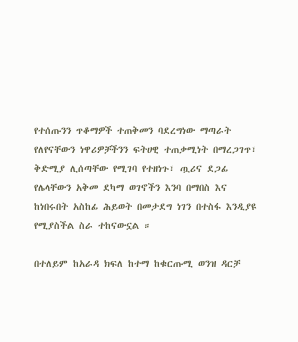የተሰጡንን ጥቆማዎች ተጠቅመን ባደረግነው ማጣራት የለየናቸውን ነዋሪዎቻችንን ፍትሀዊ ተጠቃሚነት በማረጋገጥ፣ ቅድሚያ ሊሰጣቸው የሚገባ የተዘነጉ፣ ጧሪና ደጋፊ የሌላቸውን አቅመ ደካማ ወገኖችን እንባ በማበስ እና ከነበሩበት አስከፊ ሕይወት በመታደግ ነገን በተስፋ እንዲያዩ የሚያስችል ስራ ተከናውኗል ።

በተለይም ከአራዳ ክፍለ ከተማ ከቁርጡሚ ወንዝ ዳርቻ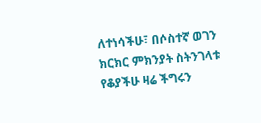ለተነሳችሁ፣ በሶስተኛ ወገን ክርክር ምክንያት ስትንገላቱ የቆያችሁ ዛሬ ችግሩን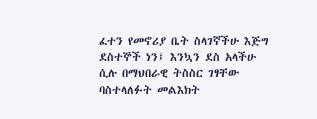ፈተን የመኖሪያ ቤት ስላገኛችሁ እጅግ ደስተኞች ነን፤ እንኳን ደስ አላችሁ ሲሉ በማህበራዊ ትስስር ገፃቸው ባስተላለፉት መልእክት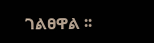ገልፀዋል ፡፡